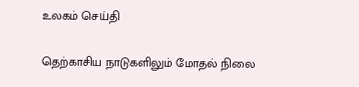உலகம் செய்தி

தெற்காசிய நாடுகளிலும் மோதல் நிலை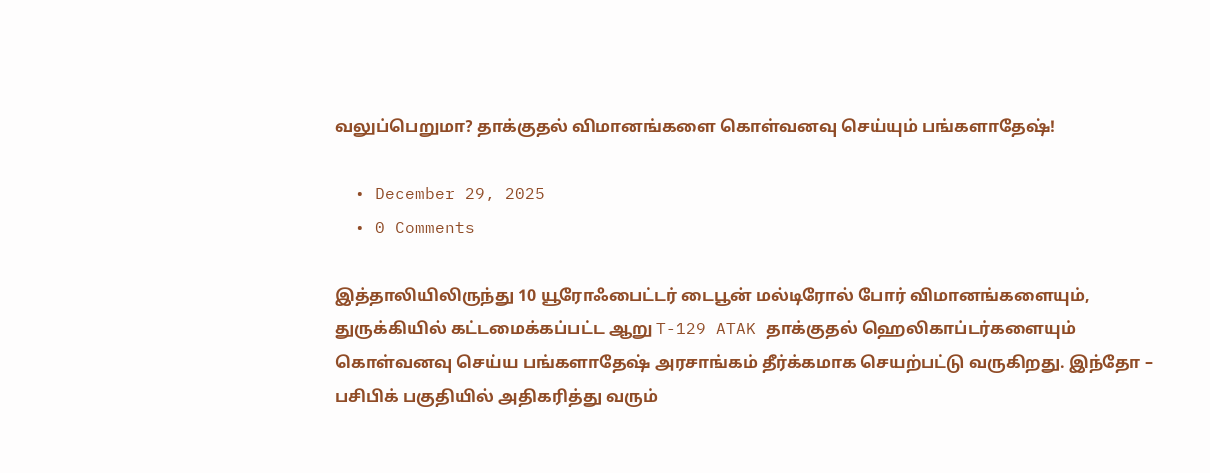வலுப்பெறுமா? தாக்குதல் விமானங்களை கொள்வனவு செய்யும் பங்களாதேஷ்!

  • December 29, 2025
  • 0 Comments

இத்தாலியிலிருந்து 10 யூரோஃபைட்டர் டைபூன் மல்டிரோல் போர் விமானங்களையும், துருக்கியில் கட்டமைக்கப்பட்ட ஆறு T-129 ATAK தாக்குதல் ஹெலிகாப்டர்களையும் கொள்வனவு செய்ய பங்களாதேஷ் அரசாங்கம் தீர்க்கமாக செயற்பட்டு வருகிறது. இந்தோ – பசிபிக் பகுதியில் அதிகரித்து வரும்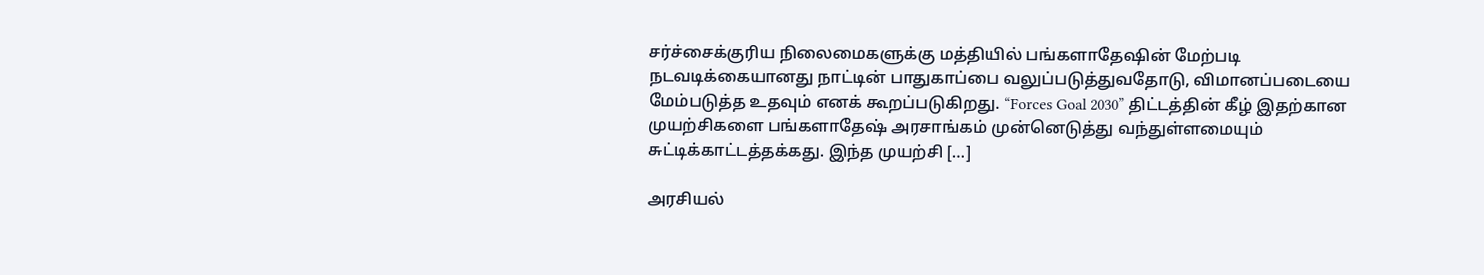சர்ச்சைக்குரிய நிலைமைகளுக்கு மத்தியில் பங்களாதேஷின் மேற்படி நடவடிக்கையானது நாட்டின் பாதுகாப்பை வலுப்படுத்துவதோடு, விமானப்படையை மேம்படுத்த உதவும் எனக் கூறப்படுகிறது. “Forces Goal 2030” திட்டத்தின் கீழ் இதற்கான முயற்சிகளை பங்களாதேஷ் அரசாங்கம் முன்னெடுத்து வந்துள்ளமையும் சுட்டிக்காட்டத்தக்கது. இந்த முயற்சி […]

அரசியல்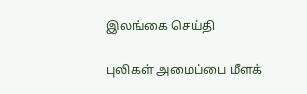இலங்கை செய்தி

புலிகள் அமைப்பை மீளக்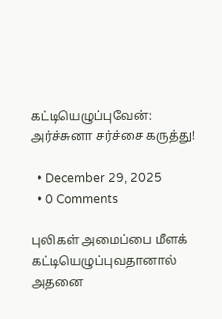கட்டியெழுப்புவேன்: அர்ச்சுனா சர்ச்சை கருத்து!

  • December 29, 2025
  • 0 Comments

புலிகள் அமைப்பை மீளக் கட்டியெழுப்புவதானால் அதனை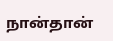நான்தான்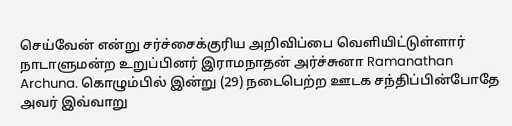செய்வேன் என்று சர்ச்சைக்குரிய அறிவிப்பை வெளியிட்டுள்ளார் நாடாளுமன்ற உறுப்பினர் இராமநாதன் அர்ச்சுனா Ramanathan Archuna. கொழும்பில் இன்று (29) நடைபெற்ற ஊடக சந்திப்பின்போதே அவர் இவ்வாறு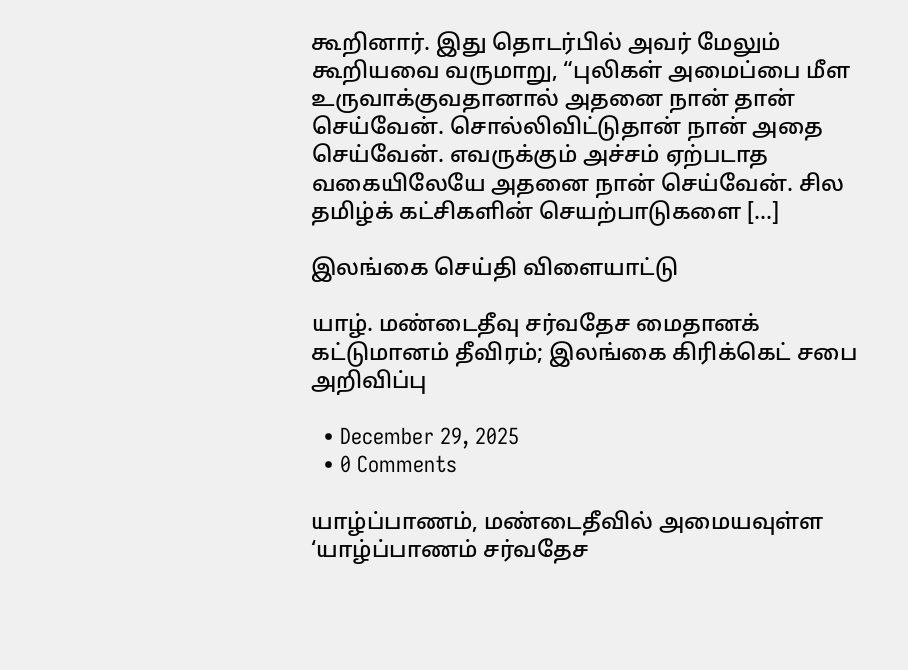கூறினார். இது தொடர்பில் அவர் மேலும் கூறியவை வருமாறு, “புலிகள் அமைப்பை மீள உருவாக்குவதானால் அதனை நான் தான் செய்வேன். சொல்லிவிட்டுதான் நான் அதை செய்வேன். எவருக்கும் அச்சம் ஏற்படாத வகையிலேயே அதனை நான் செய்வேன். சில தமிழ்க் கட்சிகளின் செயற்பாடுகளை […]

இலங்கை செய்தி விளையாட்டு

யாழ். மண்டைதீவு சர்வதேச மைதானக் கட்டுமானம் தீவிரம்; இலங்கை கிரிக்கெட் சபை அறிவிப்பு

  • December 29, 2025
  • 0 Comments

யாழ்ப்பாணம், மண்டைதீவில் அமையவுள்ள ‘யாழ்ப்பாணம் சர்வதேச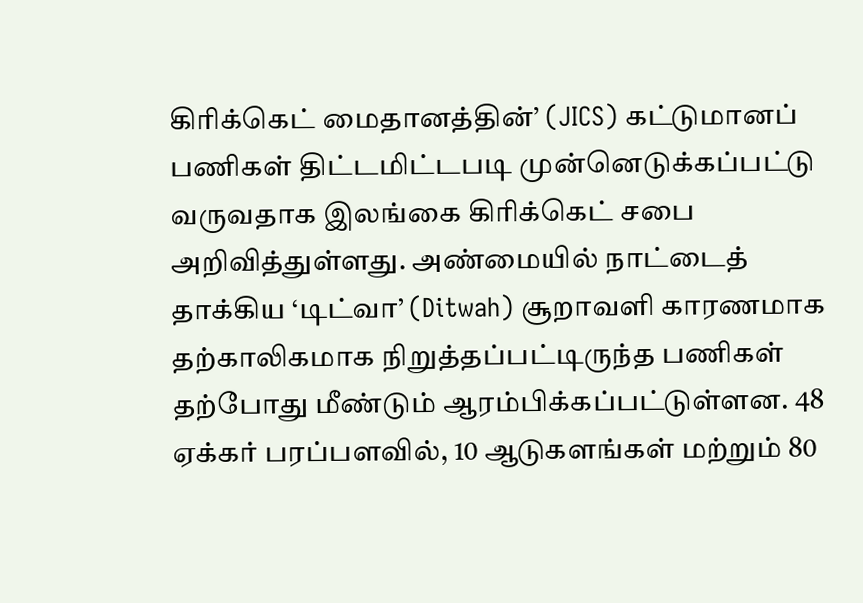கிரிக்கெட் மைதானத்தின்’ (JICS) கட்டுமானப் பணிகள் திட்டமிட்டபடி முன்னெடுக்கப்பட்டு வருவதாக இலங்கை கிரிக்கெட் சபை அறிவித்துள்ளது. அண்மையில் நாட்டைத் தாக்கிய ‘டிட்வா’ (Ditwah) சூறாவளி காரணமாக தற்காலிகமாக நிறுத்தப்பட்டிருந்த பணிகள் தற்போது மீண்டும் ஆரம்பிக்கப்பட்டுள்ளன. 48 ஏக்கர் பரப்பளவில், 10 ஆடுகளங்கள் மற்றும் 80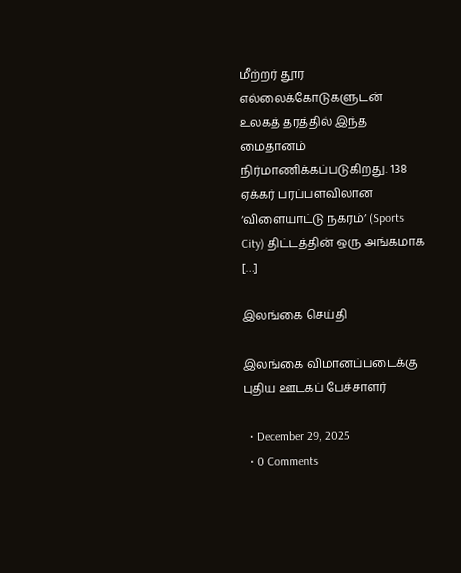மீற்றர் தூர எல்லைக்கோடுகளுடன் உலகத் தரத்தில் இந்த மைதானம் நிர்மாணிக்கப்படுகிறது. 138 ஏக்கர் பரப்பளவிலான ‘விளையாட்டு நகரம்’ (Sports City) திட்டத்தின் ஒரு அங்கமாக […]

இலங்கை செய்தி

இலங்கை விமானப்படைக்கு புதிய ஊடகப் பேச்சாளர்

  • December 29, 2025
  • 0 Comments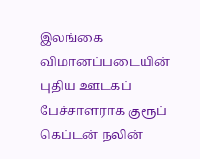இலங்கை விமானப்படையின் புதிய ஊடகப் பேச்சாளராக குரூப் கெப்டன் நலின்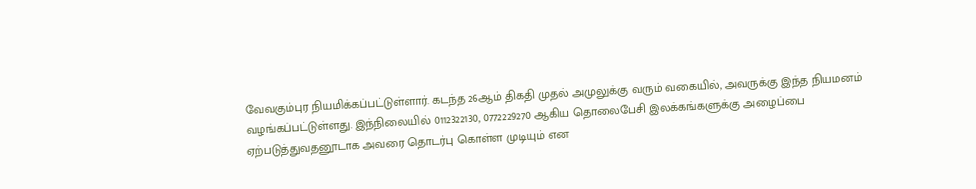வேவகும்புர நியமிக்கப்பட்டுள்ளார். கடந்த 26ஆம் திகதி முதல் அமுலுக்கு வரும் வகையில், அவருக்கு இந்த நியமனம் வழங்கப்பட்டுள்ளது. இந்நிலையில் 0112322130, 0772229270 ஆகிய தொலைபேசி இலக்கங்களுக்கு அழைப்பை ஏற்படுத்துவதனூடாக அவரை தொடர்பு கொள்ள முடியும் என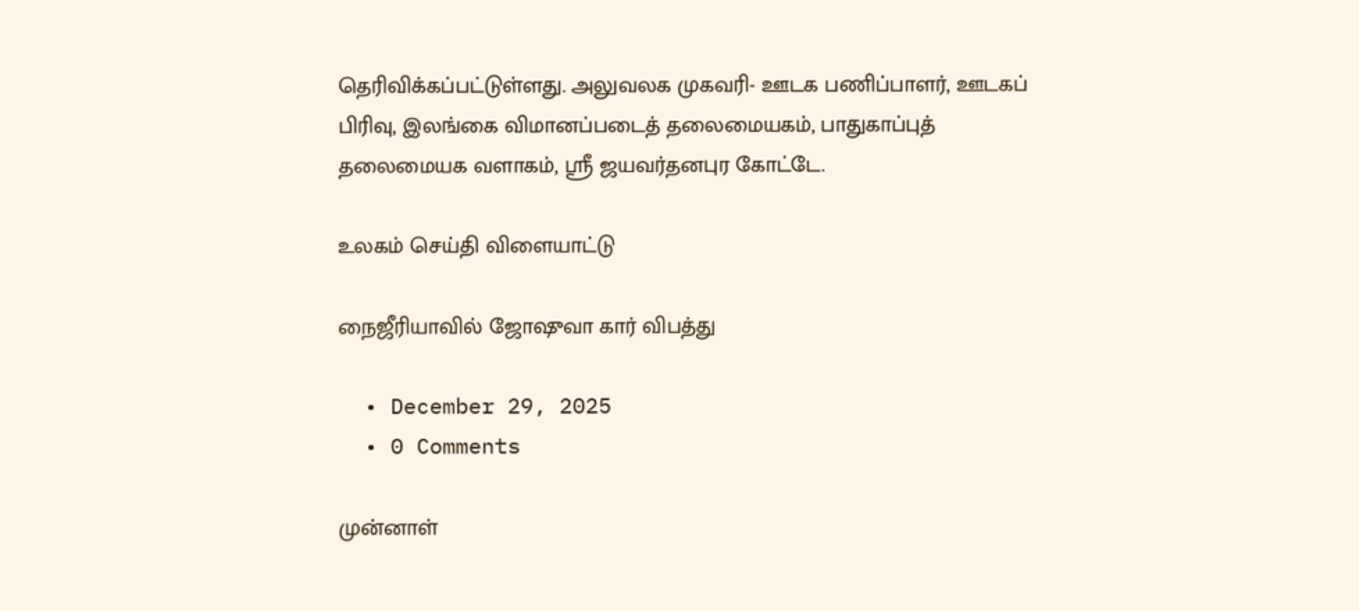தெரிவிக்கப்பட்டுள்ளது. அலுவலக முகவரி- ஊடக பணிப்பாளர், ஊடகப் பிரிவு, இலங்கை விமானப்படைத் தலைமையகம், பாதுகாப்புத் தலைமையக வளாகம், ஸ்ரீ ஜயவர்தனபுர கோட்டே.

உலகம் செய்தி விளையாட்டு

நைஜீரியாவில் ஜோஷுவா கார் விபத்து

  • December 29, 2025
  • 0 Comments

முன்னாள்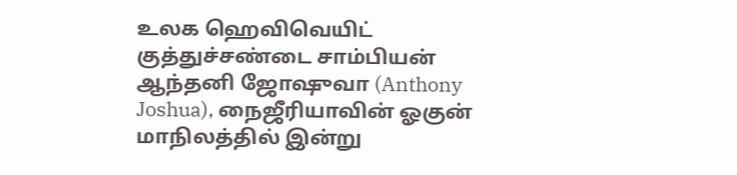உலக ஹெவிவெயிட் குத்துச்சண்டை சாம்பியன் ஆந்தனி ஜோஷுவா (Anthony Joshua), நைஜீரியாவின் ஓகுன் மாநிலத்தில் இன்று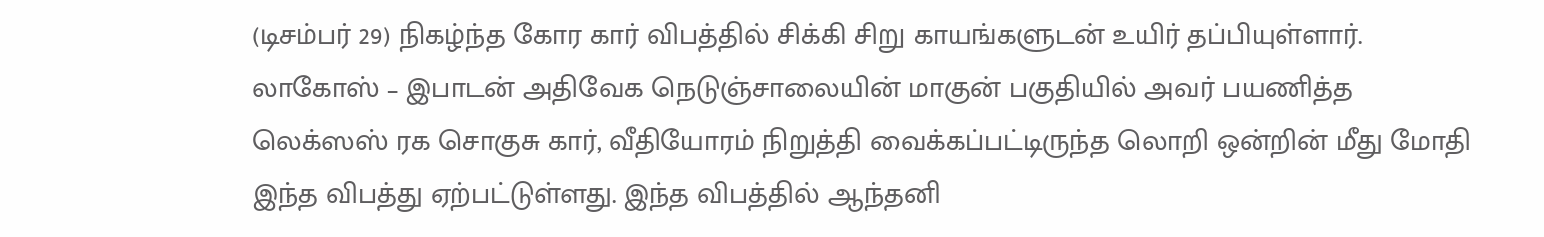(டிசம்பர் 29) நிகழ்ந்த கோர கார் விபத்தில் சிக்கி சிறு காயங்களுடன் உயிர் தப்பியுள்ளார். லாகோஸ் – இபாடன் அதிவேக நெடுஞ்சாலையின் மாகுன் பகுதியில் அவர் பயணித்த லெக்ஸஸ் ரக சொகுசு கார், வீதியோரம் நிறுத்தி வைக்கப்பட்டிருந்த லொறி ஒன்றின் மீது மோதி இந்த விபத்து ஏற்பட்டுள்ளது. இந்த விபத்தில் ஆந்தனி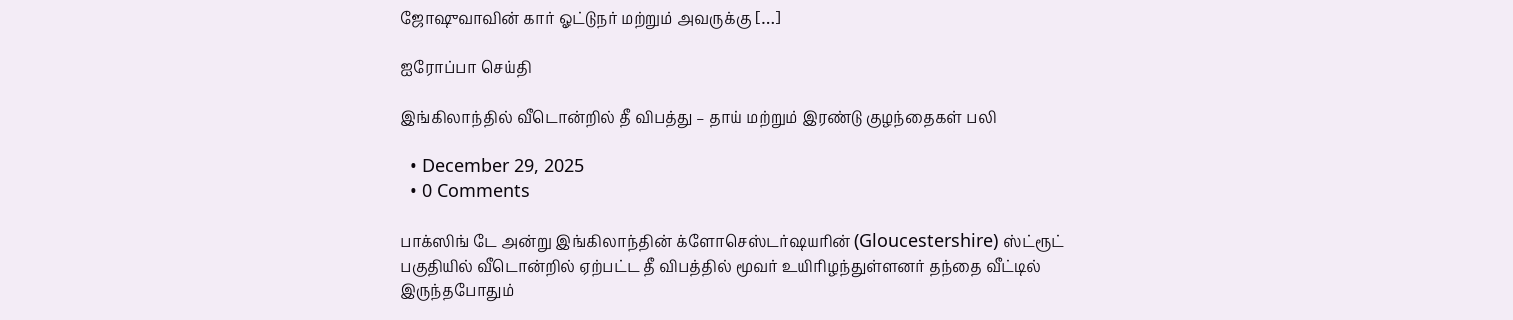ஜோஷுவாவின் கார் ஓட்டுநர் மற்றும் அவருக்கு […]

ஐரோப்பா செய்தி

இங்கிலாந்தில் வீடொன்றில் தீ விபத்து – தாய் மற்றும் இரண்டு குழந்தைகள் பலி

  • December 29, 2025
  • 0 Comments

பாக்ஸிங் டே அன்று இங்கிலாந்தின் க்ளோசெஸ்டர்ஷயரின் (Gloucestershire) ஸ்ட்ரூட் பகுதியில் வீடொன்றில் ஏற்பட்ட தீ விபத்தில் மூவர் உயிரிழந்துள்ளனர் தந்தை வீட்டில் இருந்தபோதும்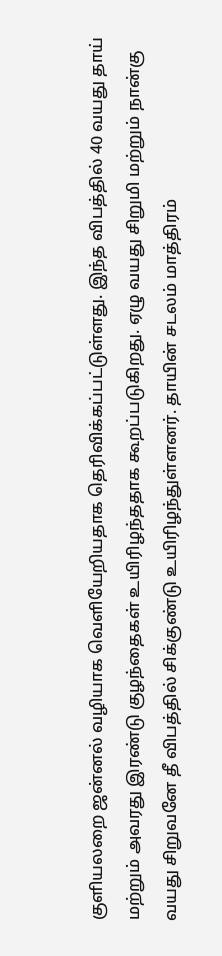குளியலறை ஜன்னல் வழியாக வெளியேறியதாக தெரிவிக்கப்பட்டுள்ளது. இந்த விபத்தில் 40 வயது தாய் மற்றும் அவரது இரண்டு குழந்தைகள் உயிரிழந்ததாக கூறப்படுகிறது. ஏழு வயது சிறுமி மற்றும் நான்கு வயது சிறுவனே தீ விபத்தில் சிக்குண்டு உயிரிழந்துள்ளனர். தாயின் சடலம் மாத்திரம்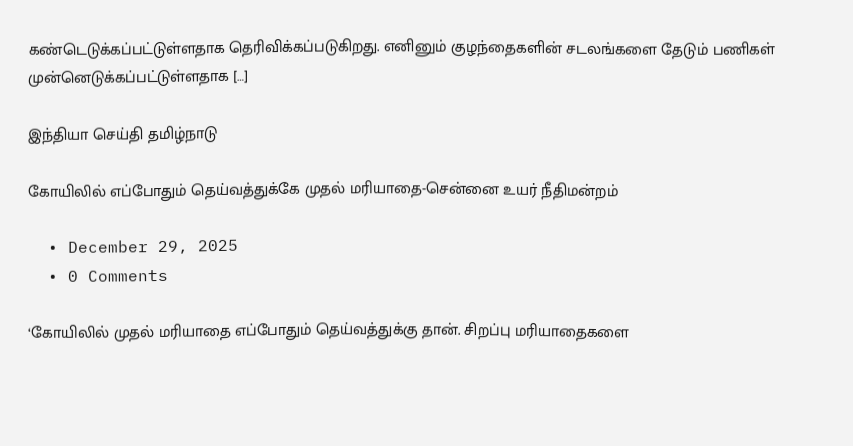கண்டெடுக்கப்பட்டுள்ளதாக தெரிவிக்கப்படுகிறது. எனினும் குழந்தைகளின் சடலங்களை தேடும் பணிகள் முன்னெடுக்கப்பட்டுள்ளதாக […]

இந்தியா செய்தி தமிழ்நாடு

கோயிலில் எப்போதும் தெய்வத்துக்கே முதல் மரியாதை-சென்னை உயர் நீதிமன்றம்

  • December 29, 2025
  • 0 Comments

‘கோயிலில் முதல் மரியாதை எப்போதும் தெய்வத்துக்கு தான். சிறப்பு மரியாதைகளை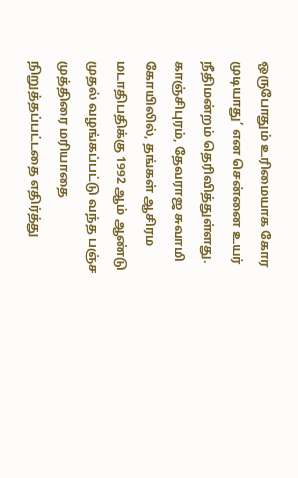ஒருபோதும் உரிமையாக கோர முடியாது’ என சென்னை உயர் நீதிமன்றம் தெரிவித்துள்ளது. காஞ்சிபுரம், தேவராஜ சுவாமி கோயிலில், தங்கள் ஆசிரம மடாதிபதிக்கு 1992 ஆம் ஆண்டு முதல் வழங்கப்பட்டு வந்த பஞ்ச முத்திரை மரியாதை நிறுத்தப்பட்டதை எதிர்த்து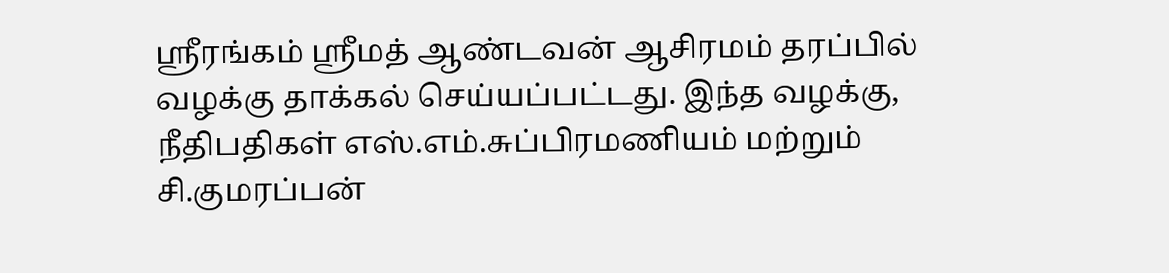ஸ்ரீரங்கம் ஸ்ரீமத் ஆண்டவன் ஆசிரமம் தரப்பில் வழக்கு தாக்கல் செய்யப்பட்டது. இந்த வழக்கு, நீதிபதிகள் எஸ்.எம்.சுப்பிரமணியம் மற்றும் சி.குமரப்பன்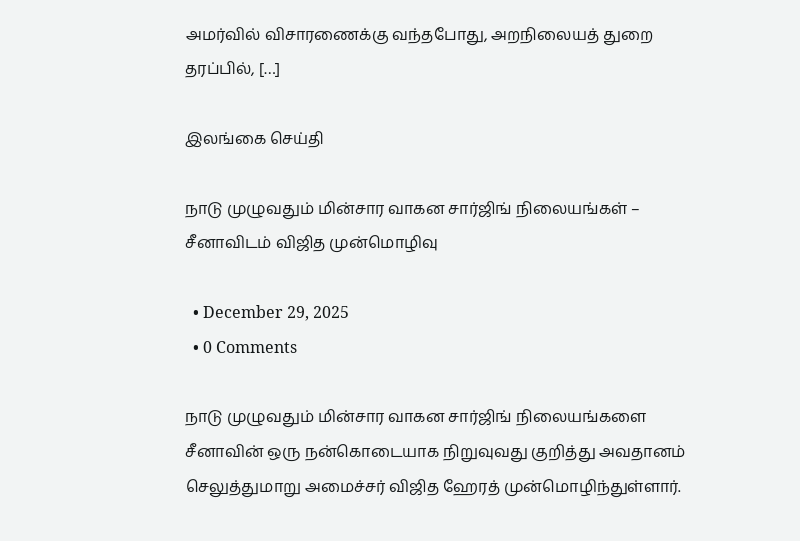அமர்வில் விசாரணைக்கு வந்தபோது, அறநிலையத் துறை தரப்பில், […]

இலங்கை செய்தி

நாடு முழுவதும் மின்சார வாகன சார்ஜிங் நிலையங்கள் – சீனாவிடம் விஜித முன்மொழிவு

  • December 29, 2025
  • 0 Comments

நாடு முழுவதும் மின்சார வாகன சார்ஜிங் நிலையங்களை சீனாவின் ஒரு நன்கொடையாக நிறுவுவது குறித்து அவதானம் செலுத்துமாறு அமைச்சர் விஜித ஹேரத் முன்மொழிந்துள்ளார்.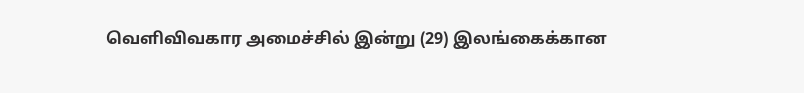வெளிவிவகார அமைச்சில் இன்று (29) இலங்கைக்கான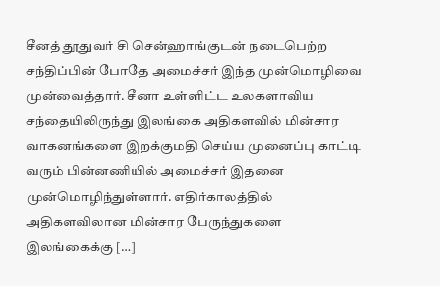சீனத் தூதுவர் சி சென்ஹாங்குடன் நடைபெற்ற சந்திப்பின் போதே அமைச்சர் இந்த முன்மொழிவை முன்வைத்தார். சீனா உள்ளிட்ட உலகளாவிய சந்தையிலிருந்து இலங்கை அதிகளவில் மின்சார வாகனங்களை இறக்குமதி செய்ய முனைப்பு காட்டி வரும் பின்னணியில் அமைச்சர் இதனை முன்மொழிந்துள்ளார். எதிர்காலத்தில் அதிகளவிலான மின்சார பேருந்துகளை இலங்கைக்கு […]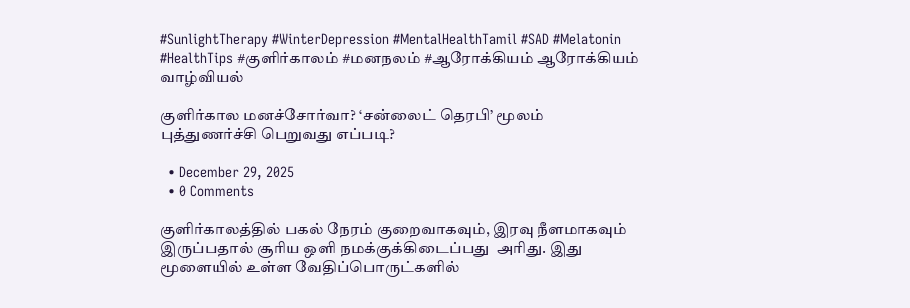#SunlightTherapy #WinterDepression #MentalHealthTamil #SAD #Melatonin #HealthTips #குளிர்காலம் #மனநலம் #ஆரோக்கியம் ஆரோக்கியம் வாழ்வியல்

குளிர்கால மனச்சோர்வா? ‘சன்லைட் தெரபி’ மூலம் புத்துணர்ச்சி பெறுவது எப்படி?

  • December 29, 2025
  • 0 Comments

குளிர்காலத்தில் பகல் நேரம் குறைவாகவும், இரவு நீளமாகவும் இருப்பதால் சூரிய ஒளி நமக்குக்கிடைப்பது  அரிது. இது மூளையில் உள்ள வேதிப்பொருட்களில்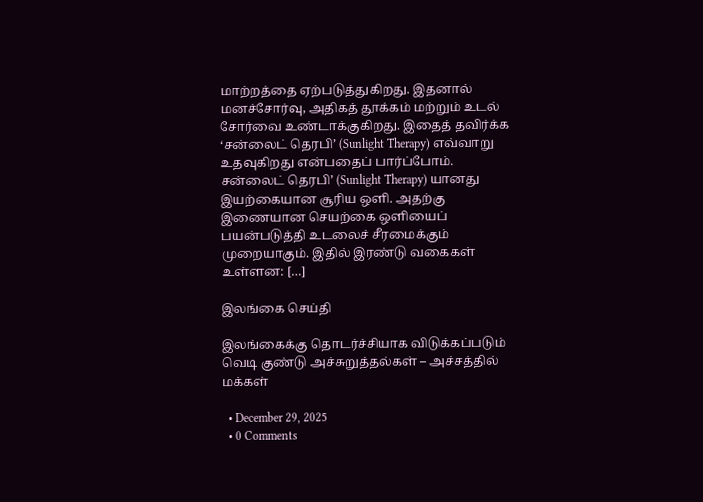மாற்றத்தை ஏற்படுத்துகிறது. இதனால் மனச்சோர்வு, அதிகத் தூக்கம் மற்றும் உடல் சோர்வை உண்டாக்குகிறது. இதைத் தவிர்க்க ‘சன்லைட் தெரபி’ (Sunlight Therapy) எவ்வாறு உதவுகிறது என்பதைப் பார்ப்போம். சன்லைட் தெரபி’ (Sunlight Therapy) யானது இயற்கையான சூரிய ஒளி. அதற்கு இணையான செயற்கை ஒளியைப் பயன்படுத்தி உடலைச் சீரமைக்கும் முறையாகும். இதில் இரண்டு வகைகள் உள்ளன: […]

இலங்கை செய்தி

இலங்கைக்கு தொடர்ச்சியாக விடுக்கப்படும் வெடி குண்டு அச்சுறுத்தல்கள் – அச்சத்தில் மக்கள்

  • December 29, 2025
  • 0 Comments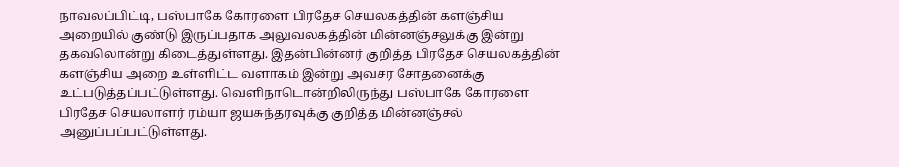நாவலப்பிட்டி, பஸ்பாகே கோரளை பிரதேச செயலகத்தின் களஞ்சிய அறையில் குண்டு இருப்பதாக அலுவலகத்தின் மின்னஞ்சலுக்கு இன்று தகவலொன்று கிடைத்துள்ளது. இதன்பின்னர் குறித்த பிரதேச செயலகத்தின் களஞ்சிய அறை உள்ளிட்ட வளாகம் இன்று அவசர சோதனைக்கு உட்படுத்தப்பட்டுள்ளது. வெளிநாடொன்றிலிருந்து பஸ்பாகே கோரளை பிரதேச செயலாளர் ரம்யா ஜயசுந்தரவுக்கு குறித்த மின்னஞ்சல் அனுப்பப்பட்டுள்ளது.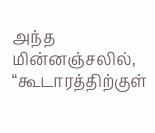அந்த மின்னஞ்சலில், “கூடாரத்திற்குள்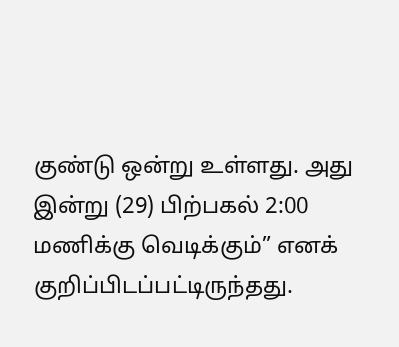குண்டு ஒன்று உள்ளது. அது இன்று (29) பிற்பகல் 2:00 மணிக்கு வெடிக்கும்” எனக் குறிப்பிடப்பட்டிருந்தது.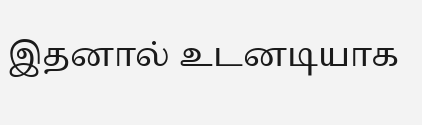இதனால் உடனடியாக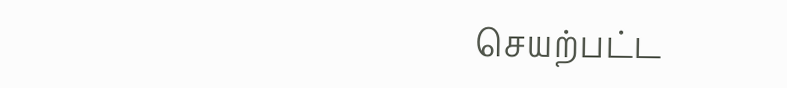செயற்பட்ட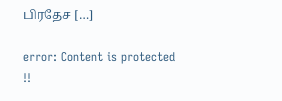பிரதேச […]

error: Content is protected !!